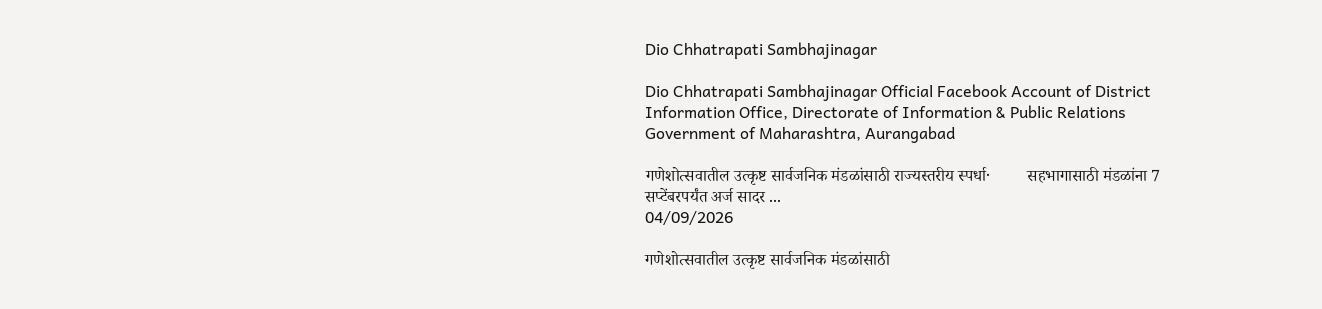Dio Chhatrapati Sambhajinagar

Dio Chhatrapati Sambhajinagar Official Facebook Account of District Information Office, Directorate of Information & Public Relations Government of Maharashtra, Aurangabad

गणेशोत्सवातील उत्कृष्ट सार्वजनिक मंडळांसाठी राज्यस्तरीय स्पर्धा·         सहभागासाठी मंडळांना 7 सप्टेंबरपर्यंत अर्ज सादर ...
04/09/2026

गणेशोत्सवातील उत्कृष्ट सार्वजनिक मंडळांसाठी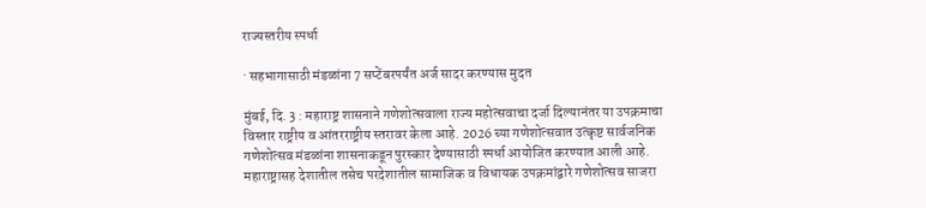राज्यस्तरीय स्पर्धा

· सहभागासाठी मंडळांना 7 सप्टेंबरपर्यंत अर्ज सादर करण्यास मुदत

मुंबई, दि. 3 : महाराष्ट्र शासनाने गणेशोत्सवाला राज्य महोत्सवाचा दर्जा दिल्यानंतर या उपक्रमाचा विस्तार राष्ट्रीय व आंतरराष्ट्रीय स्तरावर केला आहे. 2026 च्या गणेशोत्सवात उत्कृष्ट सार्वजनिक गणेशोत्सव मंडळांना शासनाकडून पुरस्कार देण्यासाठी स्पर्धा आयोजित करण्यात आली आहे. महाराष्ट्रासह देशातील तसेच परदेशातील सामाजिक व विधायक उपक्रमांद्वारे गणेशोत्सव साजरा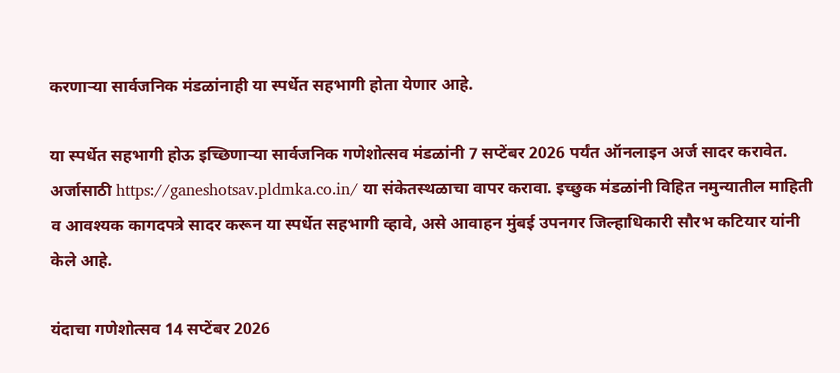करणाऱ्या सार्वजनिक मंडळांनाही या स्पर्धेत सहभागी होता येणार आहे.

या स्पर्धेत सहभागी होऊ इच्छिणाऱ्या सार्वजनिक गणेशोत्सव मंडळांनी 7 सप्टेंबर 2026 पर्यंत ऑनलाइन अर्ज सादर करावेत. अर्जासाठी https://ganeshotsav.pldmka.co.in/ या संकेतस्थळाचा वापर करावा. इच्छुक मंडळांनी विहित नमुन्यातील माहिती व आवश्यक कागदपत्रे सादर करून या स्पर्धेत सहभागी व्हावे, असे आवाहन मुंबई उपनगर जिल्हाधिकारी सौरभ कटियार यांनी केले आहे.

यंदाचा गणेशोत्सव 14 सप्टेंबर 2026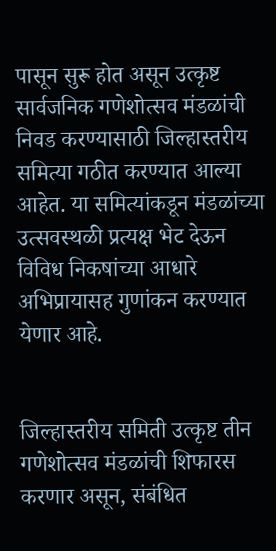पासून सुरू होत असून उत्कृष्ट सार्वजनिक गणेशोत्सव मंडळांची निवड करण्यासाठी जिल्हास्तरीय समित्या गठीत करण्यात आल्या आहेत. या समित्यांकडून मंडळांच्या उत्सवस्थळी प्रत्यक्ष भेट देऊन विविध निकषांच्या आधारे अभिप्रायासह गुणांकन करण्यात येणार आहे.


जिल्हास्तरीय समिती उत्कृष्ट तीन गणेशोत्सव मंडळांची शिफारस करणार असून, संबंधित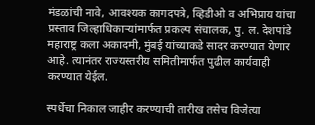मंडळांची नावे, आवश्यक कागदपत्रे, व्हिडीओ व अभिप्राय यांचा प्रस्ताव जिल्हाधिकाऱ्यांमार्फत प्रकल्प संचालक, पु. ल. देशपांडे महाराष्ट्र कला अकादमी, मुंबई यांच्याकडे सादर करण्यात येणार आहे. त्यानंतर राज्यस्तरीय समितीमार्फत पुढील कार्यवाही करण्यात येईल.

स्पर्धेचा निकाल जाहीर करण्याची तारीख तसेच विजेत्या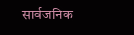सार्वजनिक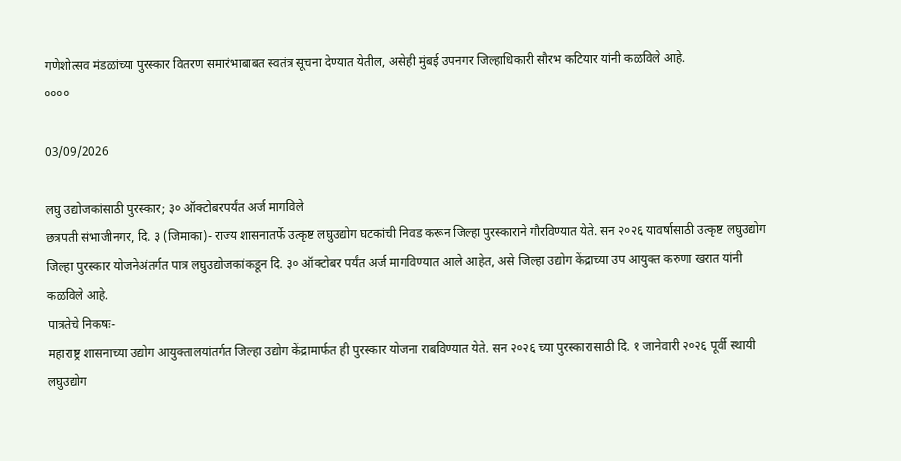गणेशोत्सव मंडळांच्या पुरस्कार वितरण समारंभाबाबत स्वतंत्र सूचना देण्यात येतील, असेही मुंबई उपनगर जिल्हाधिकारी सौरभ कटियार यांनी कळविले आहे.
००००

03/09/2026

लघु उद्योजकांसाठी पुरस्कार; ३० ऑक्टोबरपर्यंत अर्ज मागविले
छत्रपती संभाजीनगर, दि. ३ (जिमाका)- राज्य शासनातर्फे उत्कृष्ट लघुउद्योग घटकांची निवड करून जिल्हा पुरस्काराने गौरविण्यात येते. सन २०२६ यावर्षासाठी उत्कृष्ट लघुउद्योग जिल्हा पुरस्कार योजनेअंतर्गत पात्र लघुउद्योजकांकडून दि. ३० ऑक्टोबर पर्यंत अर्ज मागविण्यात आले आहेत, असे जिल्हा उद्योग केंद्राच्या उप आयुक्त करुणा खरात यांनी कळविले आहे.
पात्रतेचे निकषः-
महाराष्ट्र शासनाच्या उद्योग आयुक्तालयांतर्गत जिल्हा उद्योग केंद्रामार्फत ही पुरस्कार योजना राबविण्यात येते. सन २०२६ च्या पुरस्कारासाठी दि. १ जानेवारी २०२६ पूर्वी स्थायी लघुउद्योग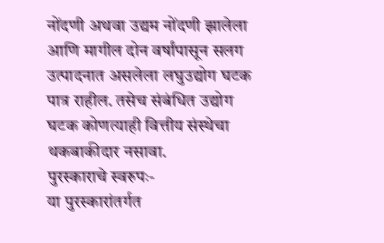नोंदणी अथवा उद्यम नोंदणी झालेला आणि मागील दोन वर्षांपासून सलग उत्पादनात असलेला लघुउद्योग घटक पात्र राहील. तसेच संबंधित उद्योग घटक कोणत्याही वित्तीय संस्थेचा थकबाकीदार नसावा.
पुरस्काराचे स्वरुपः-
या पुरस्कारांतर्गत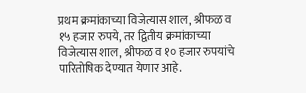प्रथम क्रमांकाच्या विजेत्यास शाल, श्रीफळ व १५ हजार रुपये, तर द्वितीय क्रमांकाच्या विजेत्यास शाल, श्रीफळ व १० हजार रुपयांचे पारितोषिक देण्यात येणार आहे.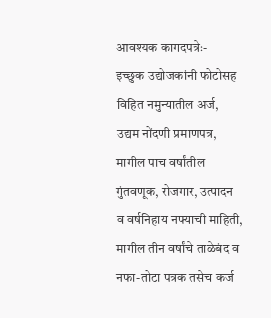आवश्यक कागदपत्रेः-
इच्छुक उद्योजकांनी फोटोसह विहित नमुन्यातील अर्ज, उद्यम नोंदणी प्रमाणपत्र, मागील पाच वर्षांतील गुंतवणूक, रोजगार, उत्पादन व वर्षनिहाय नफ्याची माहिती, मागील तीन वर्षांचे ताळेबंद व नफा-तोटा पत्रक तसेच कर्ज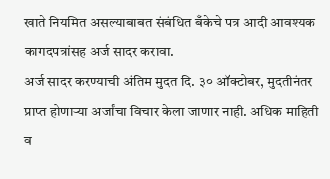खाते नियमित असल्याबाबत संबंधित बँकेचे पत्र आदी आवश्यक कागदपत्रांसह अर्ज सादर करावा.
अर्ज सादर करण्याची अंतिम मुदत दि. ३० ऑक्टोबर, मुदतीनंतर प्राप्त होणाऱ्या अर्जांचा विचार केला जाणार नाही. अधिक माहिती व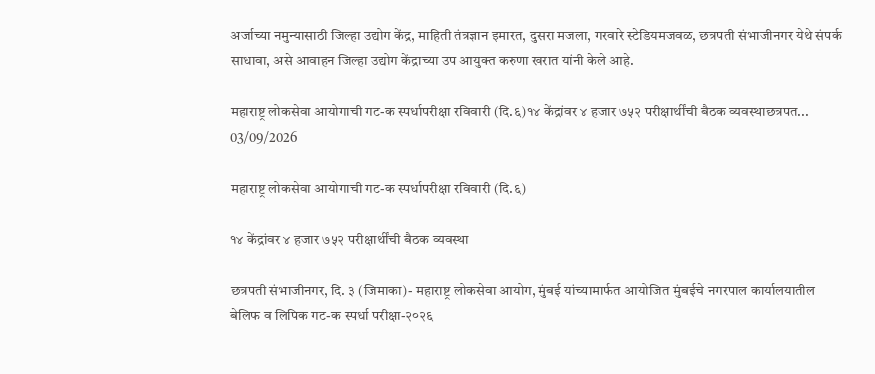अर्जाच्या नमुन्यासाठी जिल्हा उद्योग केंद्र, माहिती तंत्रज्ञान इमारत, दुसरा मजला, गरवारे स्टेडियमजवळ, छत्रपती संभाजीनगर येथे संपर्क साधावा, असे आवाहन जिल्हा उद्योग केंद्राच्या उप आयुक्त करुणा खरात यांनी केले आहे.

महाराष्ट्र लोकसेवा आयोगाची गट-क स्पर्धापरीक्षा रविवारी (दि.६)१४ केंद्रांवर ४ हजार ७५२ परीक्षार्थींची बैठक व्यवस्थाछत्रपत...
03/09/2026

महाराष्ट्र लोकसेवा आयोगाची गट-क स्पर्धापरीक्षा रविवारी (दि.६)

१४ केंद्रांवर ४ हजार ७५२ परीक्षार्थींची बैठक व्यवस्था

छत्रपती संभाजीनगर, दि. ३ (जिमाका)- महाराष्ट्र लोकसेवा आयोग, मुंबई यांच्यामार्फत आयोजित मुंबईचे नगरपाल कार्यालयातील बेलिफ व लिपिक गट-क स्पर्धा परीक्षा-२०२६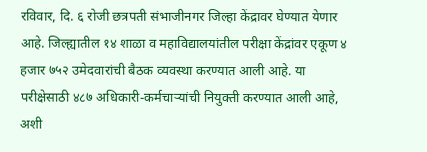रविवार, दि. ६ रोजी छत्रपती संभाजीनगर जिल्हा केंद्रावर घेण्यात येणार आहे. जिल्ह्यातील १४ शाळा व महाविद्यालयांतील परीक्षा केंद्रांवर एकूण ४ हजार ७५२ उमेदवारांची बैठक व्यवस्था करण्यात आली आहे. या परीक्षेसाठी ४८७ अधिकारी-कर्मचाऱ्यांची नियुक्ती करण्यात आली आहे, अशी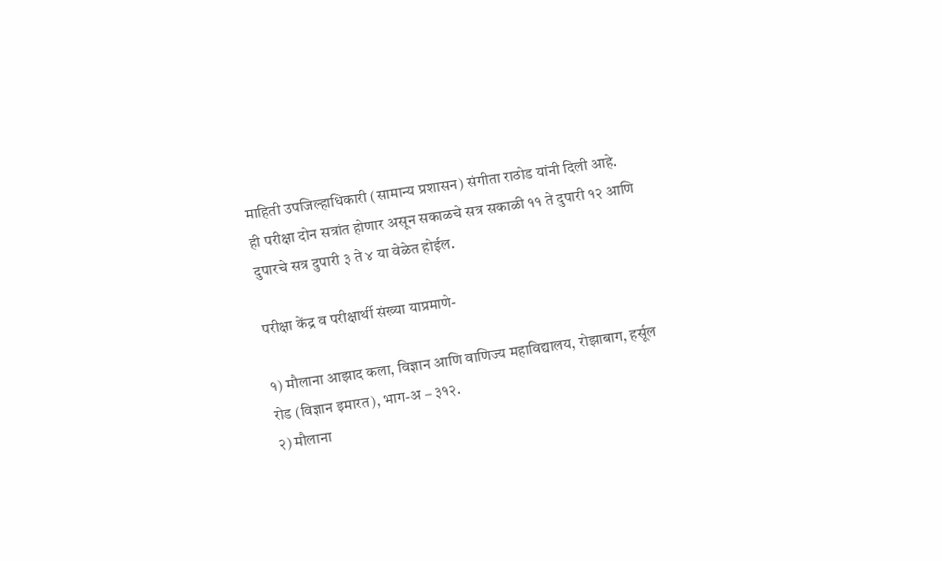माहिती उपजिल्हाधिकारी (सामान्य प्रशासन) संगीता राठोड यांनी दिली आहे.
ही परीक्षा दोन सत्रांत होणार असून सकाळचे सत्र सकाळी ११ ते दुपारी १२ आणि दुपारचे सत्र दुपारी ३ ते ४ या वेळेत होईल.

परीक्षा केंद्र व परीक्षार्थी संख्या याप्रमाणे-

१) मौलाना आझाद कला, विज्ञान आणि वाणिज्य महाविद्यालय, रोझाबाग, हर्सूल रोड (विज्ञान इमारत), भाग-अ – ३१२.
२) मौलाना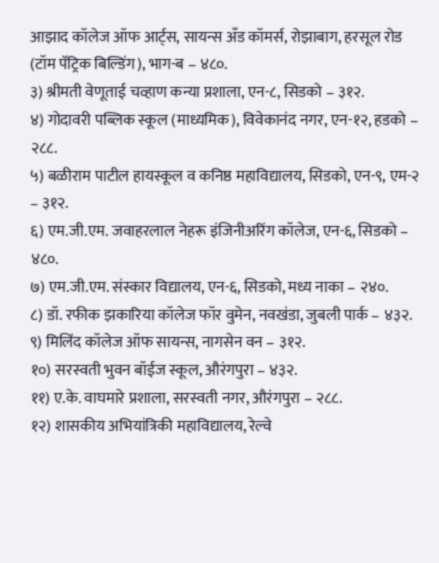आझाद कॉलेज ऑफ आर्ट्स, सायन्स अँड कॉमर्स, रोझाबाग, हरसूल रोड (टॉम पॅट्रिक बिल्डिंग), भाग-ब – ४८०.
३) श्रीमती वेणूताई चव्हाण कन्या प्रशाला, एन-८, सिडको – ३१२.
४) गोदावरी पब्लिक स्कूल (माध्यमिक), विवेकानंद नगर, एन-१२, हडको – २८८.
५) बळीराम पाटील हायस्कूल व कनिष्ठ महाविद्यालय, सिडको, एन-९, एम-२ – ३१२.
६) एम.जी.एम. जवाहरलाल नेहरू इंजिनीअरिंग कॉलेज, एन-६, सिडको – ४८०.
७) एम.जी.एम. संस्कार विद्यालय, एन-६, सिडको, मध्य नाका – २४०.
८) डॉ. रफीक झकारिया कॉलेज फॉर वुमेन, नवखंडा, जुबली पार्क – ४३२.
९) मिलिंद कॉलेज ऑफ सायन्स, नागसेन वन – ३१२.
१०) सरस्वती भुवन बॉईज स्कूल, औरंगपुरा – ४३२.
११) ए.के. वाघमारे प्रशाला, सरस्वती नगर, औरंगपुरा – २८८.
१२) शासकीय अभियांत्रिकी महाविद्यालय, रेल्वे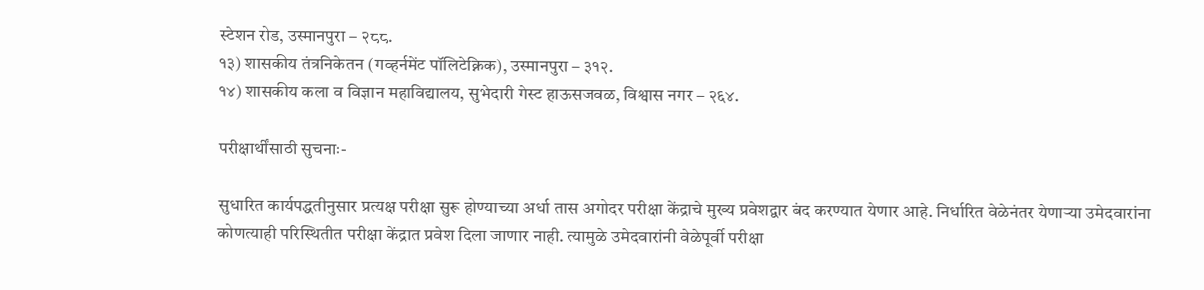स्टेशन रोड, उस्मानपुरा – २८८.
१३) शासकीय तंत्रनिकेतन (गव्हर्नमेंट पॉलिटेक्निक), उस्मानपुरा – ३१२.
१४) शासकीय कला व विज्ञान महाविद्यालय, सुभेदारी गेस्ट हाऊसजवळ, विश्वास नगर – २६४.

परीक्षार्थींसाठी सुचनाः-

सुधारित कार्यपद्धतीनुसार प्रत्यक्ष परीक्षा सुरू होण्याच्या अर्धा तास अगोदर परीक्षा केंद्राचे मुख्य प्रवेशद्वार बंद करण्यात येणार आहे. निर्धारित वेळेनंतर येणाऱ्या उमेदवारांना कोणत्याही परिस्थितीत परीक्षा केंद्रात प्रवेश दिला जाणार नाही. त्यामुळे उमेदवारांनी वेळेपूर्वी परीक्षा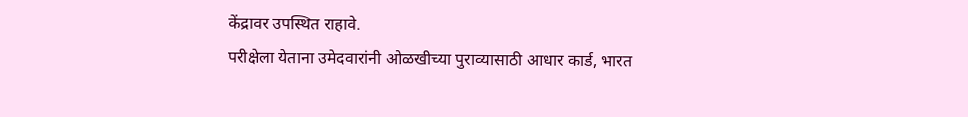केंद्रावर उपस्थित राहावे.
परीक्षेला येताना उमेदवारांनी ओळखीच्या पुराव्यासाठी आधार कार्ड, भारत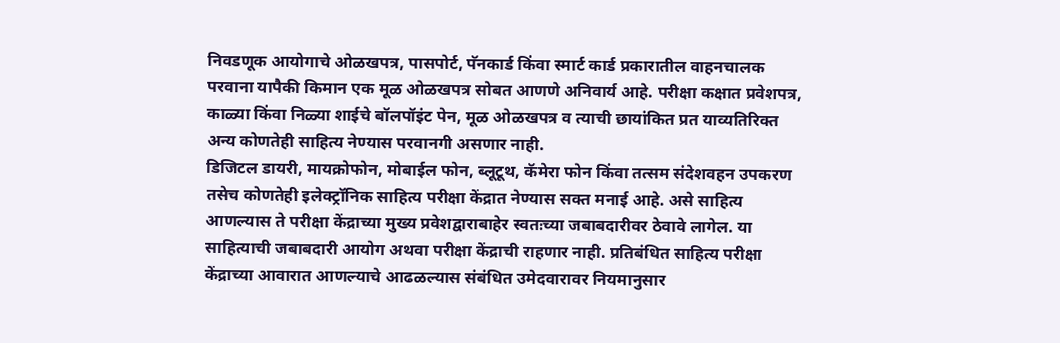निवडणूक आयोगाचे ओळखपत्र, पासपोर्ट, पॅनकार्ड किंवा स्मार्ट कार्ड प्रकारातील वाहनचालक परवाना यापैकी किमान एक मूळ ओळखपत्र सोबत आणणे अनिवार्य आहे. परीक्षा कक्षात प्रवेशपत्र, काळ्या किंवा निळ्या शाईचे बॉलपॉइंट पेन, मूळ ओळखपत्र व त्याची छायांकित प्रत याव्यतिरिक्त अन्य कोणतेही साहित्य नेण्यास परवानगी असणार नाही.
डिजिटल डायरी, मायक्रोफोन, मोबाईल फोन, ब्लूटूथ, कॅमेरा फोन किंवा तत्सम संदेशवहन उपकरण तसेच कोणतेही इलेक्ट्रॉनिक साहित्य परीक्षा केंद्रात नेण्यास सक्त मनाई आहे. असे साहित्य आणल्यास ते परीक्षा केंद्राच्या मुख्य प्रवेशद्वाराबाहेर स्वतःच्या जबाबदारीवर ठेवावे लागेल. या साहित्याची जबाबदारी आयोग अथवा परीक्षा केंद्राची राहणार नाही. प्रतिबंधित साहित्य परीक्षा केंद्राच्या आवारात आणल्याचे आढळल्यास संबंधित उमेदवारावर नियमानुसार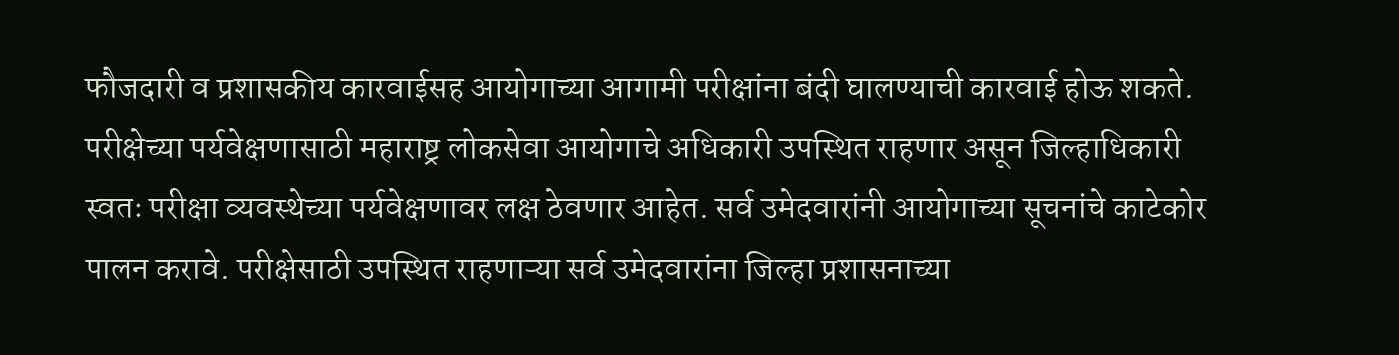फौजदारी व प्रशासकीय कारवाईसह आयोगाच्या आगामी परीक्षांना बंदी घालण्याची कारवाई होऊ शकते.
परीक्षेच्या पर्यवेक्षणासाठी महाराष्ट्र लोकसेवा आयोगाचे अधिकारी उपस्थित राहणार असून जिल्हाधिकारी स्वतः परीक्षा व्यवस्थेच्या पर्यवेक्षणावर लक्ष ठेवणार आहेत. सर्व उमेदवारांनी आयोगाच्या सूचनांचे काटेकोर पालन करावे. परीक्षेसाठी उपस्थित राहणाऱ्या सर्व उमेदवारांना जिल्हा प्रशासनाच्या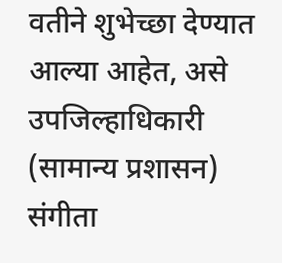वतीने शुभेच्छा देण्यात आल्या आहेत, असे उपजिल्हाधिकारी (सामान्य प्रशासन) संगीता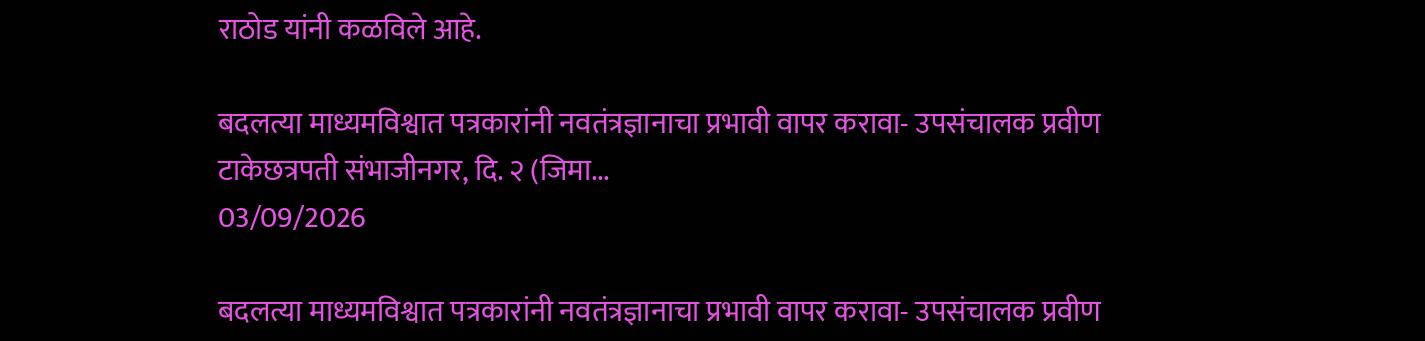राठोड यांनी कळविले आहे.

बदलत्या माध्यमविश्वात पत्रकारांनी नवतंत्रज्ञानाचा प्रभावी वापर करावा- उपसंचालक प्रवीण टाकेछत्रपती संभाजीनगर, दि. २ (जिमा...
03/09/2026

बदलत्या माध्यमविश्वात पत्रकारांनी नवतंत्रज्ञानाचा प्रभावी वापर करावा- उपसंचालक प्रवीण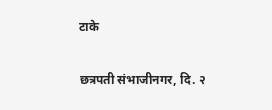टाके

छत्रपती संभाजीनगर, दि. २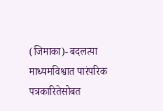(जिमाका)- बदलत्या माध्यमविश्वात पारंपरिक पत्रकारितेसोबत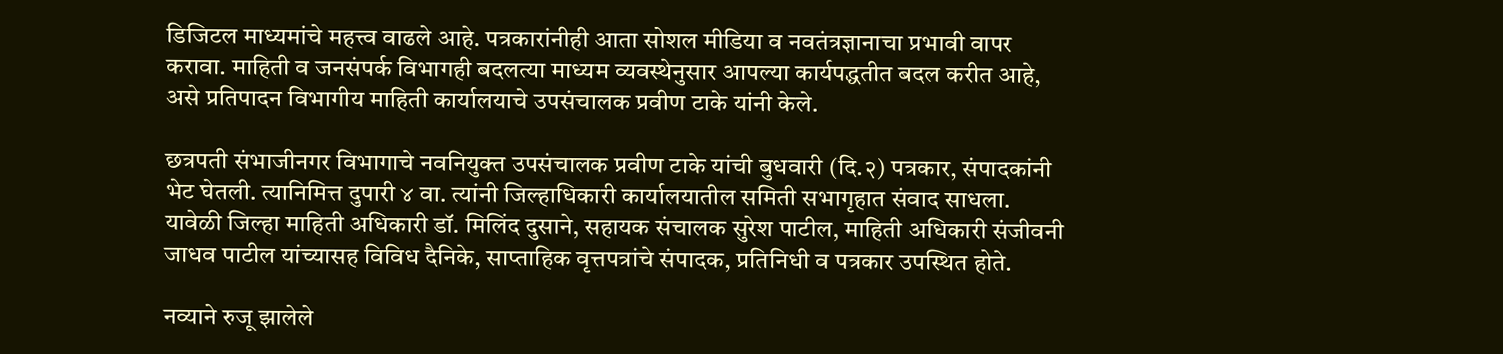डिजिटल माध्यमांचे महत्त्व वाढले आहे. पत्रकारांनीही आता सोशल मीडिया व नवतंत्रज्ञानाचा प्रभावी वापर करावा. माहिती व जनसंपर्क विभागही बदलत्या माध्यम व्यवस्थेनुसार आपल्या कार्यपद्धतीत बदल करीत आहे, असे प्रतिपादन विभागीय माहिती कार्यालयाचे उपसंचालक प्रवीण टाके यांनी केले.

छत्रपती संभाजीनगर विभागाचे नवनियुक्त उपसंचालक प्रवीण टाके यांची बुधवारी (दि.२) पत्रकार, संपादकांनी भेट घेतली. त्यानिमित्त दुपारी ४ वा. त्यांनी जिल्हाधिकारी कार्यालयातील समिती सभागृहात संवाद साधला. यावेळी जिल्हा माहिती अधिकारी डॉ. मिलिंद दुसाने, सहायक संचालक सुरेश पाटील, माहिती अधिकारी संजीवनी जाधव पाटील यांच्यासह विविध दैनिके, साप्ताहिक वृत्तपत्रांचे संपादक, प्रतिनिधी व पत्रकार उपस्थित होते.

नव्याने रुजू झालेले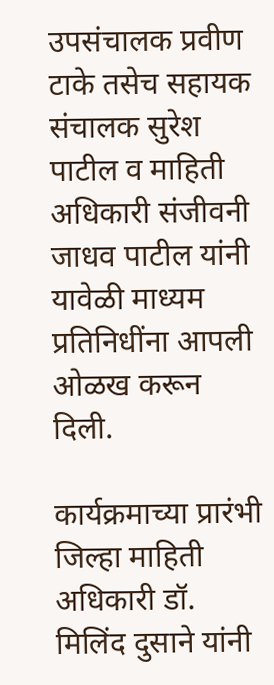उपसंचालक प्रवीण टाके तसेच सहायक संचालक सुरेश पाटील व माहिती अधिकारी संजीवनी जाधव पाटील यांनी यावेळी माध्यम प्रतिनिधींना आपली ओळख करून दिली.

कार्यक्रमाच्या प्रारंभी जिल्हा माहिती अधिकारी डॉ. मिलिंद दुसाने यांनी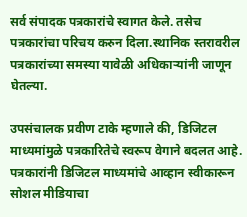सर्व संपादक पत्रकारांचे स्वागत केले. तसेच पत्रकारांचा परिचय करुन दिला.स्थानिक स्तरावरील पत्रकारांच्या समस्या यावेळी अधिकाऱ्यांनी जाणून घेतल्या.

उपसंचालक प्रवीण टाके म्हणाले की, डिजिटल माध्यमांमुळे पत्रकारितेचे स्वरूप वेगाने बदलत आहे. पत्रकारांनी डिजिटल माध्यमांचे आव्हान स्वीकारून सोशल मीडियाचा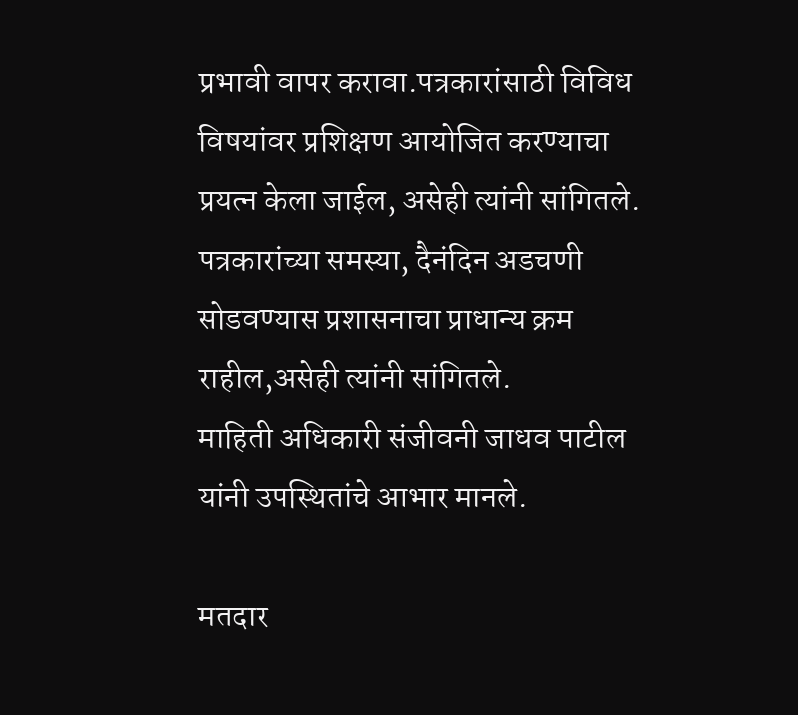प्रभावी वापर करावा.पत्रकारांसाठी विविध विषयांवर प्रशिक्षण आयोजित करण्याचा प्रयत्न केला जाईल, असेही त्यांनी सांगितले.
पत्रकारांच्या समस्या, दैनंदिन अडचणी सोडवण्यास प्रशासनाचा प्राधान्य क्रम राहील,असेही त्यांनी सांगितले.
माहिती अधिकारी संजीवनी जाधव पाटील यांनी उपस्थितांचे आभार मानले.

मतदार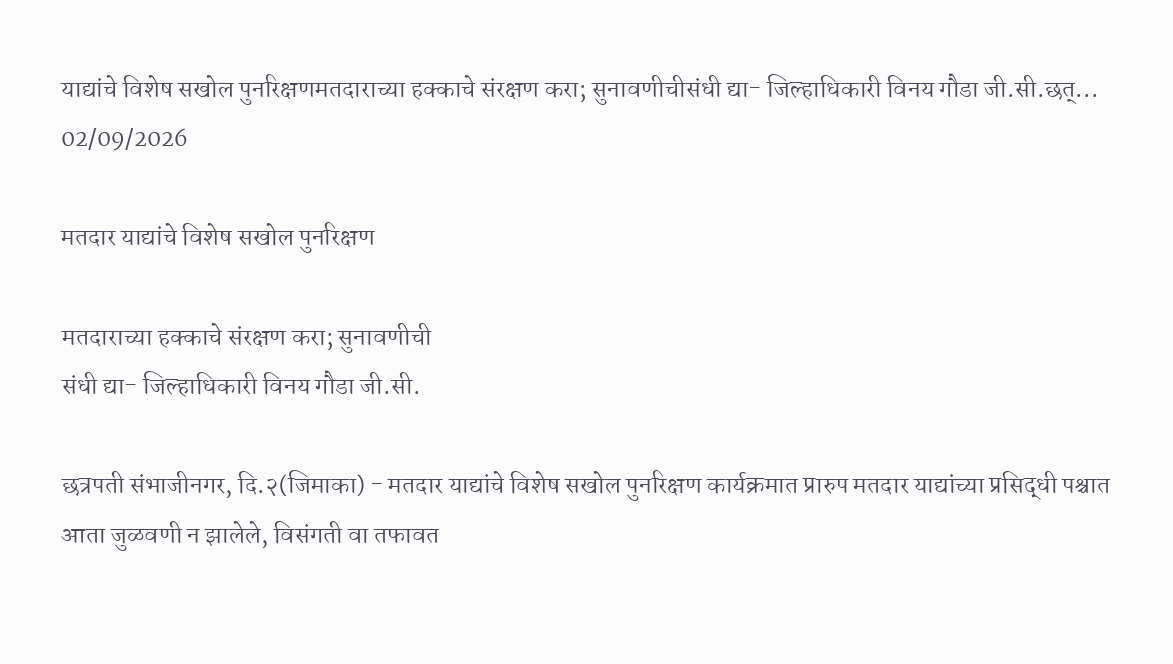याद्यांचे विशेष सखोल पुनरिक्षणमतदाराच्या हक्काचे संरक्षण करा; सुनावणीचीसंधी द्या- जिल्हाधिकारी विनय गौडा जी.सी.छत्...
02/09/2026

मतदार याद्यांचे विशेष सखोल पुनरिक्षण

मतदाराच्या हक्काचे संरक्षण करा; सुनावणीची
संधी द्या- जिल्हाधिकारी विनय गौडा जी.सी.

छत्रपती संभाजीनगर, दि.२(जिमाका) - मतदार याद्यांचे विशेष सखोल पुनरिक्षण कार्यक्रमात प्रारुप मतदार याद्यांच्या प्रसिद्धी पश्चात आता जुळवणी न झालेले, विसंगती वा तफावत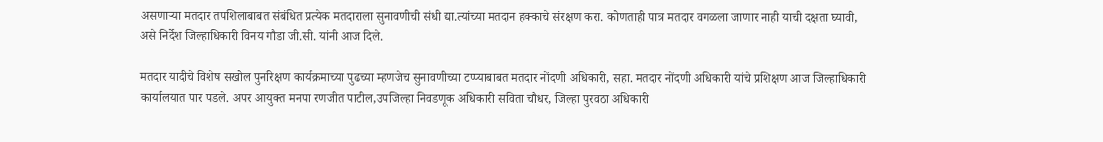असणाऱ्या मतदार तपशिलाबाबत संबंधित प्रत्येक मतदाराला सुनावणीची संधी द्या.त्यांच्या मतदान हक्काचे संरक्षण करा. कोणताही पात्र मतदार वगळला जाणार नाही याची दक्षता घ्यावी, असे निर्देश जिल्हाधिकारी विनय गौडा जी.सी. यांनी आज दिले.

मतदार यादीचे विशेष सखोल पुनरिक्षण कार्यक्रमाच्या पुढच्या म्हणजेच सुनावणीच्या टप्प्याबाबत मतदार नोंदणी अधिकारी, सहा. मतदार नोंदणी अधिकारी यांचे प्रशिक्षण आज जिल्हाधिकारी कार्यालयात पार पडले. अपर आयुक्त मनपा रणजीत पाटील,उपजिल्हा निवडणूक अधिकारी सविता चौधर, जिल्हा पुरवठा अधिकारी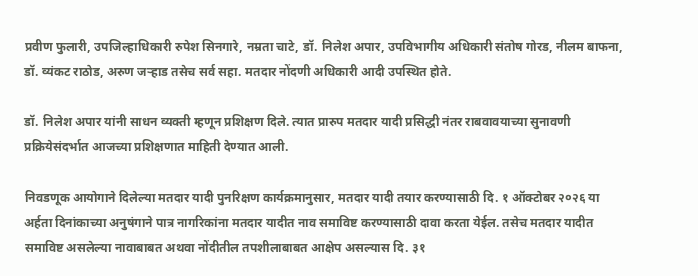प्रवीण फुलारी, उपजिल्हाधिकारी रुपेश सिनगारे, नम्रता चाटे, डॉ. निलेश अपार, उपविभागीय अधिकारी संतोष गोरड, नीलम बाफना, डॉ. व्यंकट राठोड, अरुण जऱ्हाड तसेच सर्व सहा. मतदार नोंदणी अधिकारी आदी उपस्थित होते.

डॉ. निलेश अपार यांनी साधन व्यक्ती म्हणून प्रशिक्षण दिले. त्यात प्रारुप मतदार यादी प्रसिद्धी नंतर राबवावयाच्या सुनावणी प्रक्रियेसंदर्भात आजच्या प्रशिक्षणात माहिती देण्यात आली.

निवडणूक आयोगाने दिलेल्या मतदार यादी पुनरिक्षण कार्यक्रमानुसार, मतदार यादी तयार करण्यासाठी दि. १ ऑक्टोबर २०२६ या अर्हता दिनांकाच्या अनुषंगाने पात्र नागरिकांना मतदार यादीत नाव समाविष्ट करण्यासाठी दावा करता येईल. तसेच मतदार यादीत समाविष्ट असलेल्या नावाबाबत अथवा नोंदीतील तपशीलाबाबत आक्षेप असल्यास दि. ३१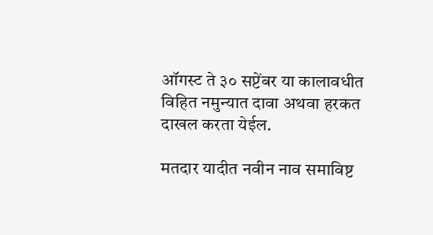ऑगस्ट ते ३० सप्टेंबर या कालावधीत विहित नमुन्यात दावा अथवा हरकत दाखल करता येईल.

मतदार यादीत नवीन नाव समाविष्ट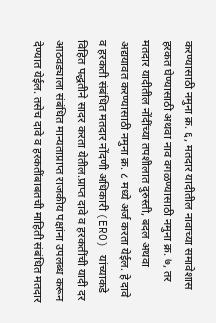करण्यासाठी नमुना क्र. ६, मतदार यादीतील नावाच्या समावेशास हरकत घेण्यासाठी अथवा नाव वगळण्यासाठी नमुना क्र. ७, तर मतदार यादीतील नोंदींच्या तपशीलात दुरुस्ती, बदल अथवा अद्ययावत करण्यासाठी नमुना क्र. ८ मध्ये अर्ज करता येईल. हे दावे व हरकती संबंधित मतदार नोंदणी अधिकारी (ERO) यांच्याकडे विहित पद्धतीने सादर करता येतील.प्राप्त दावे व हरकतींची यादी दर आठवड्याला संबंधित मान्यताप्राप्त राजकीय पक्षांना उपलब्ध करून देण्यात येईल. तसेच दावे व हरकतींबाबतची माहिती संबंधित मतदार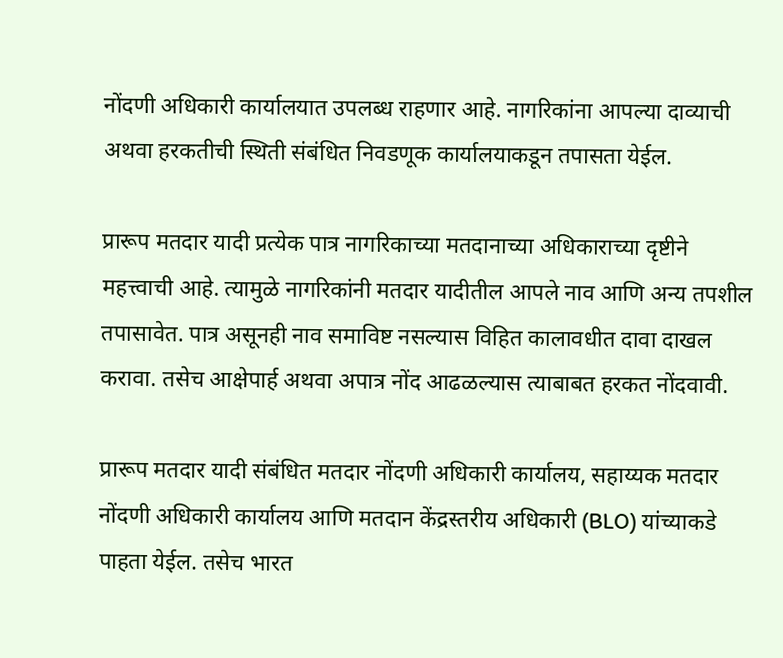नोंदणी अधिकारी कार्यालयात उपलब्ध राहणार आहे. नागरिकांना आपल्या दाव्याची अथवा हरकतीची स्थिती संबंधित निवडणूक कार्यालयाकडून तपासता येईल.

प्रारूप मतदार यादी प्रत्येक पात्र नागरिकाच्या मतदानाच्या अधिकाराच्या दृष्टीने महत्त्वाची आहे. त्यामुळे नागरिकांनी मतदार यादीतील आपले नाव आणि अन्य तपशील तपासावेत. पात्र असूनही नाव समाविष्ट नसल्यास विहित कालावधीत दावा दाखल करावा. तसेच आक्षेपार्ह अथवा अपात्र नोंद आढळल्यास त्याबाबत हरकत नोंदवावी.

प्रारूप मतदार यादी संबंधित मतदार नोंदणी अधिकारी कार्यालय, सहाय्यक मतदार नोंदणी अधिकारी कार्यालय आणि मतदान केंद्रस्तरीय अधिकारी (BLO) यांच्याकडे पाहता येईल. तसेच भारत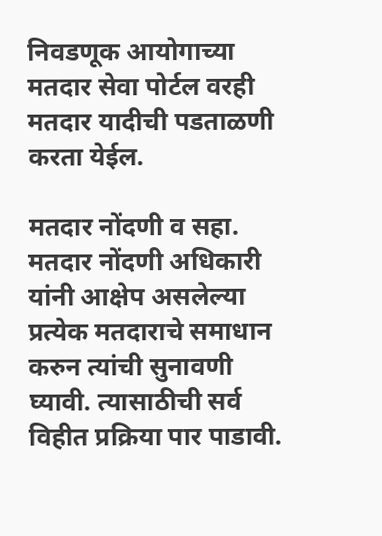निवडणूक आयोगाच्या मतदार सेवा पोर्टल वरही मतदार यादीची पडताळणी करता येईल.

मतदार नोंदणी व सहा. मतदार नोंदणी अधिकारी यांनी आक्षेप असलेल्या प्रत्येक मतदाराचे समाधान करुन त्यांची सुनावणी घ्यावी. त्यासाठीची सर्व विहीत प्रक्रिया पार पाडावी.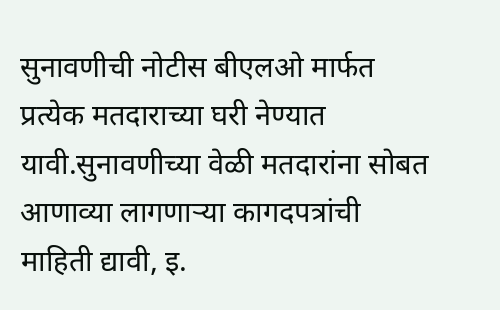सुनावणीची नोटीस बीएलओ मार्फत प्रत्येक मतदाराच्या घरी नेण्यात यावी.सुनावणीच्या वेळी मतदारांना सोबत आणाव्या लागणाऱ्या कागदपत्रांची माहिती द्यावी, इ.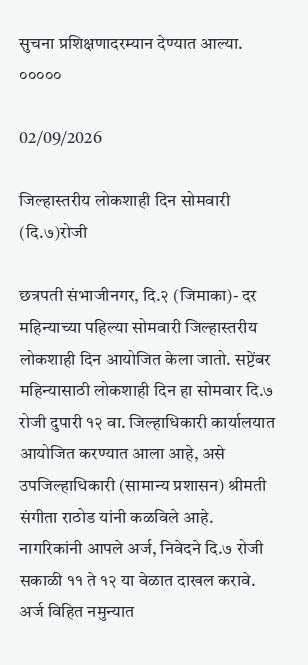सुचना प्रशिक्षणादरम्यान देण्यात आल्या.
०००००

02/09/2026

जिल्हास्तरीय लोकशाही दिन सोमवारी (दि.७)रोजी

छत्रपती संभाजीनगर, दि.२ (जिमाका)- दर महिन्याच्या पहिल्या सोमवारी जिल्हास्तरीय लोकशाही दिन आयोजित केला जातो. सप्टेंबर महिन्यासाठी लोकशाही दिन हा सोमवार दि.७ रोजी दुपारी १२ वा. जिल्हाधिकारी कार्यालयात आयोजित करण्यात आला आहे, असे उपजिल्हाधिकारी (सामान्य प्रशासन) श्रीमती संगीता राठोड यांनी कळविले आहे.
नागरिकांनी आपले अर्ज, निवेदने दि.७ रोजी सकाळी ११ ते १२ या वेळात दाखल करावे. अर्ज विहित नमुन्यात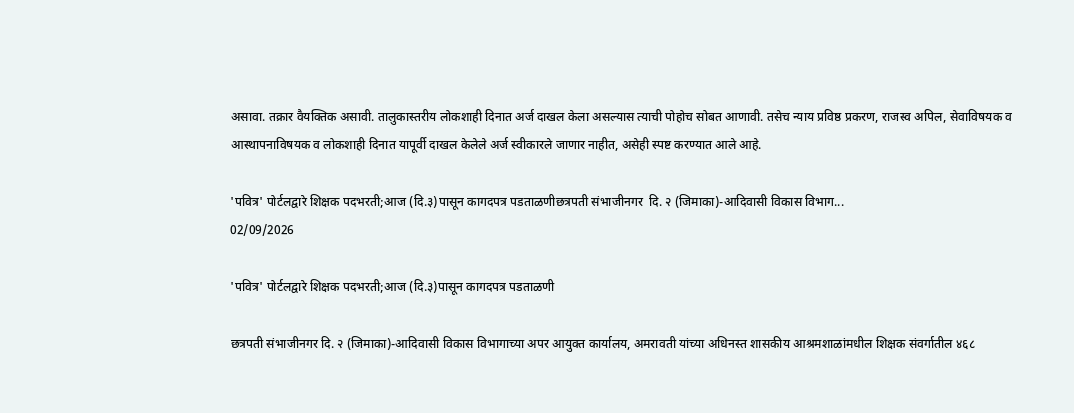असावा. तक्रार वैयक्तिक असावी. तालुकास्तरीय लोकशाही दिनात अर्ज दाखल केला असल्यास त्याची पोहोच सोबत आणावी. तसेच न्याय प्रविष्ठ प्रकरण, राजस्व अपिल, सेवाविषयक व आस्थापनाविषयक व लोकशाही दिनात यापूर्वी दाखल केलेले अर्ज स्वीकारले जाणार नाहीत, असेही स्पष्ट करण्यात आले आहे.

'पवित्र' पोर्टलद्वारे शिक्षक पदभरती;आज (दि.३)पासून कागदपत्र पडताळणीछत्रपती संभाजीनगर  दि. २ (जिमाका)-आदिवासी विकास विभाग...
02/09/2026

'पवित्र' पोर्टलद्वारे शिक्षक पदभरती;आज (दि.३)पासून कागदपत्र पडताळणी

छत्रपती संभाजीनगर दि. २ (जिमाका)-आदिवासी विकास विभागाच्या अपर आयुक्त कार्यालय, अमरावती यांच्या अधिनस्त शासकीय आश्रमशाळांमधील शिक्षक संवर्गातील ४६८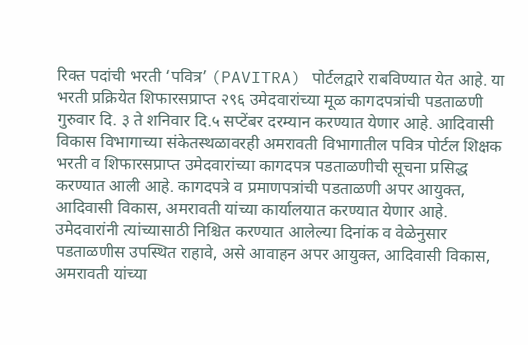रिक्त पदांची भरती ‘पवित्र’ (PAVITRA) पोर्टलद्वारे राबविण्यात येत आहे. या भरती प्रक्रियेत शिफारसप्राप्त २९६ उमेदवारांच्या मूळ कागदपत्रांची पडताळणी गुरुवार दि. ३ ते शनिवार दि.५ सप्टेंबर दरम्यान करण्यात येणार आहे. आदिवासी विकास विभागाच्या संकेतस्थळावरही अमरावती विभागातील पवित्र पोर्टल शिक्षक भरती व शिफारसप्राप्त उमेदवारांच्या कागदपत्र पडताळणीची सूचना प्रसिद्ध करण्यात आली आहे. कागदपत्रे व प्रमाणपत्रांची पडताळणी अपर आयुक्त, आदिवासी विकास, अमरावती यांच्या कार्यालयात करण्यात येणार आहे. उमेदवारांनी त्यांच्यासाठी निश्चित करण्यात आलेल्या दिनांक व वेळेनुसार पडताळणीस उपस्थित राहावे, असे आवाहन अपर आयुक्त, आदिवासी विकास, अमरावती यांच्या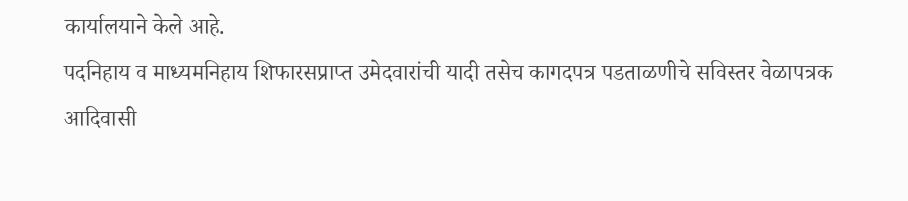कार्यालयाने केले आहे.
पदनिहाय व माध्यमनिहाय शिफारसप्राप्त उमेदवारांची यादी तसेच कागदपत्र पडताळणीचे सविस्तर वेळापत्रक आदिवासी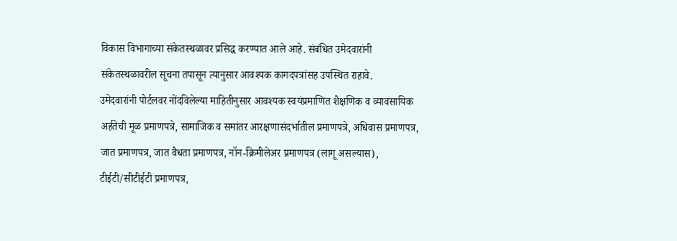विकास विभागाच्या संकेतस्थळावर प्रसिद्ध करण्यात आले आहे. संबंधित उमेदवारांनी संकेतस्थळावरील सूचना तपासून त्यानुसार आवश्यक कागदपत्रांसह उपस्थित राहावे.
उमेदवारांनी पोर्टलवर नोंदविलेल्या माहितीनुसार आवश्यक स्वयंप्रमाणित शैक्षणिक व व्यावसायिक अर्हतेची मूळ प्रमाणपत्रे, सामाजिक व समांतर आरक्षणासंदर्भातील प्रमाणपत्रे, अधिवास प्रमाणपत्र, जात प्रमाणपत्र, जात वैधता प्रमाणपत्र, नॉन-क्रिमीलेअर प्रमाणपत्र (लागू असल्यास), टीईटी/सीटीईटी प्रमाणपत्र,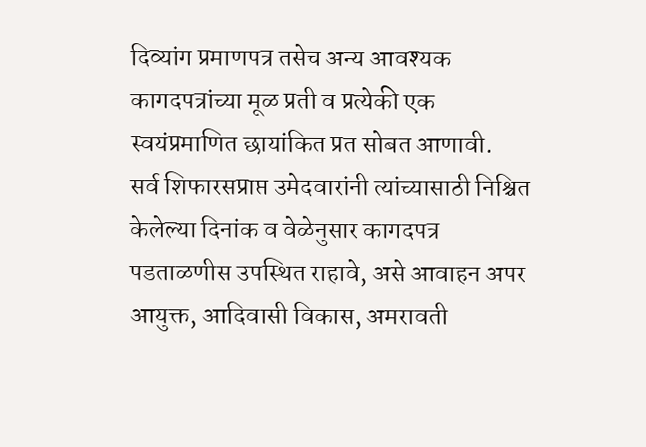दिव्यांग प्रमाणपत्र तसेच अन्य आवश्यक कागदपत्रांच्या मूळ प्रती व प्रत्येकी एक स्वयंप्रमाणित छायांकित प्रत सोबत आणावी.
सर्व शिफारसप्राप्त उमेदवारांनी त्यांच्यासाठी निश्चित केलेल्या दिनांक व वेळेनुसार कागदपत्र पडताळणीस उपस्थित राहावे, असे आवाहन अपर आयुक्त, आदिवासी विकास, अमरावती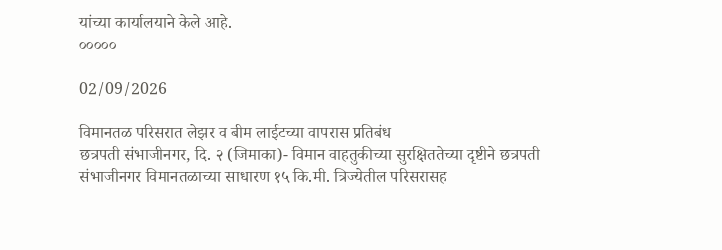यांच्या कार्यालयाने केले आहे.
०००००

02/09/2026

विमानतळ परिसरात लेझर व बीम लाईटच्या वापरास प्रतिबंध
छत्रपती संभाजीनगर, दि. २ (जिमाका)- विमान वाहतुकीच्या सुरक्षिततेच्या दृष्टीने छत्रपती संभाजीनगर विमानतळाच्या साधारण १५ कि.मी. त्रिज्येतील परिसरासह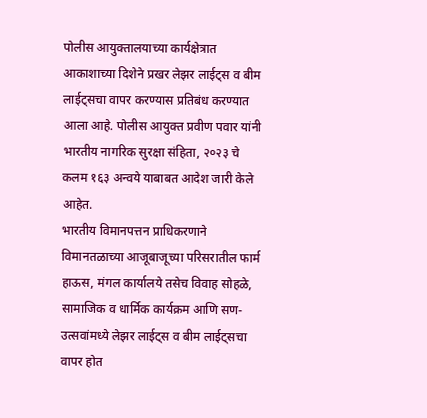पोलीस आयुक्तालयाच्या कार्यक्षेत्रात आकाशाच्या दिशेने प्रखर लेझर लाईट्स व बीम लाईट्सचा वापर करण्यास प्रतिबंध करण्यात आला आहे. पोलीस आयुक्त प्रवीण पवार यांनी भारतीय नागरिक सुरक्षा संहिता, २०२३ चे कलम १६३ अन्वये याबाबत आदेश जारी केले आहेत.
भारतीय विमानपत्तन प्राधिकरणाने विमानतळाच्या आजूबाजूच्या परिसरातील फार्म हाऊस, मंगल कार्यालये तसेच विवाह सोहळे, सामाजिक व धार्मिक कार्यक्रम आणि सण-उत्सवांमध्ये लेझर लाईट्स व बीम लाईट्सचा वापर होत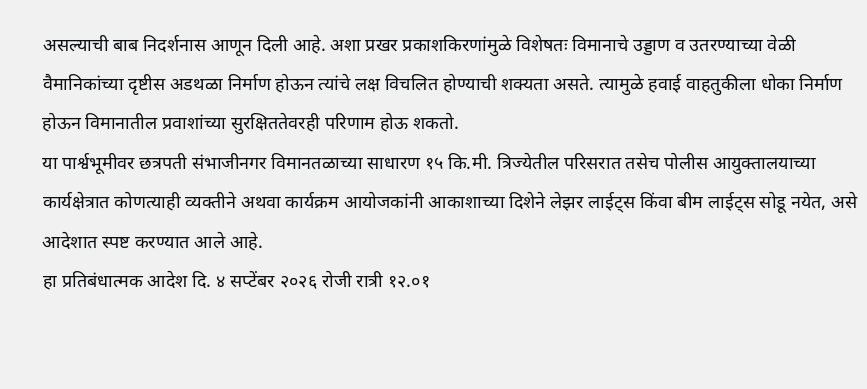असल्याची बाब निदर्शनास आणून दिली आहे. अशा प्रखर प्रकाशकिरणांमुळे विशेषतः विमानाचे उड्डाण व उतरण्याच्या वेळी वैमानिकांच्या दृष्टीस अडथळा निर्माण होऊन त्यांचे लक्ष विचलित होण्याची शक्यता असते. त्यामुळे हवाई वाहतुकीला धोका निर्माण होऊन विमानातील प्रवाशांच्या सुरक्षिततेवरही परिणाम होऊ शकतो.
या पार्श्वभूमीवर छत्रपती संभाजीनगर विमानतळाच्या साधारण १५ कि.मी. त्रिज्येतील परिसरात तसेच पोलीस आयुक्तालयाच्या कार्यक्षेत्रात कोणत्याही व्यक्तीने अथवा कार्यक्रम आयोजकांनी आकाशाच्या दिशेने लेझर लाईट्स किंवा बीम लाईट्स सोडू नयेत, असे आदेशात स्पष्ट करण्यात आले आहे.
हा प्रतिबंधात्मक आदेश दि. ४ सप्टेंबर २०२६ रोजी रात्री १२.०१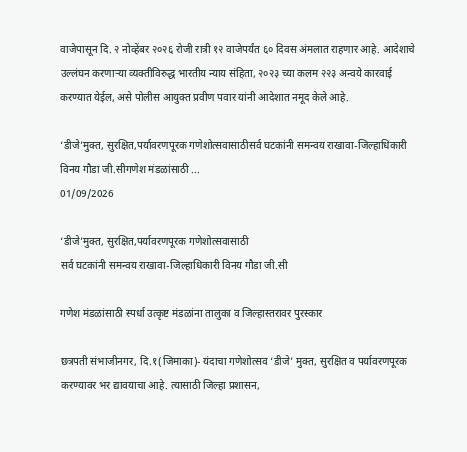वाजेपासून दि. २ नोव्हेंबर २०२६ रोजी रात्री १२ वाजेपर्यंत ६० दिवस अंमलात राहणार आहे. आदेशाचे उल्लंघन करणाऱ्या व्यक्तीविरुद्ध भारतीय न्याय संहिता, २०२३ च्या कलम २२३ अन्वये कारवाई करण्यात येईल, असे पोलीस आयुक्त प्रवीण पवार यांनी आदेशात नमूद केले आहे.

‘डीजे’मुक्त, सुरक्षित,पर्यावरणपूरक गणेशोत्सवासाठीसर्व घटकांनी समन्वय राखावा-जिल्हाधिकारी विनय गौडा जी.सीगणेश मंडळांसाठी ...
01/09/2026

‘डीजे’मुक्त, सुरक्षित,पर्यावरणपूरक गणेशोत्सवासाठी
सर्व घटकांनी समन्वय राखावा-जिल्हाधिकारी विनय गौडा जी.सी

गणेश मंडळांसाठी स्पर्धा उत्कृष्ट मंडळांना तालुका व जिल्हास्तरावर पुरस्कार

छत्रपती संभाजीनगर, दि.१(जिमाका)- यंदाचा गणेशोत्सव ‘डीजे’ मुक्त, सुरक्षित व पर्यावरणपूरक करण्यावर भर द्यावयाचा आहे. त्यासाठी जिल्हा प्रशासन,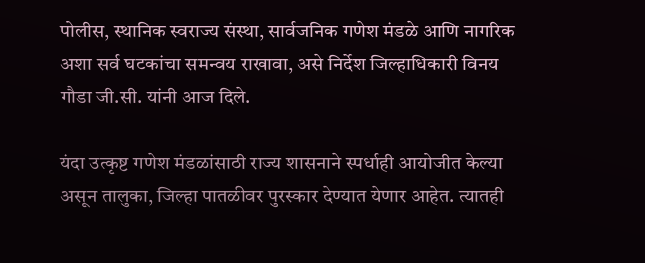पोलीस, स्थानिक स्वराज्य संस्था, सार्वजनिक गणेश मंडळे आणि नागरिक अशा सर्व घटकांचा समन्वय राखावा, असे निर्देश जिल्हाधिकारी विनय गौडा जी.सी. यांनी आज दिले.

यंदा उत्कृष्ट गणेश मंडळांसाठी राज्य शासनाने स्पर्धाही आयोजीत केल्या असून तालुका, जिल्हा पातळीवर पुरस्कार देण्यात येणार आहेत. त्यातही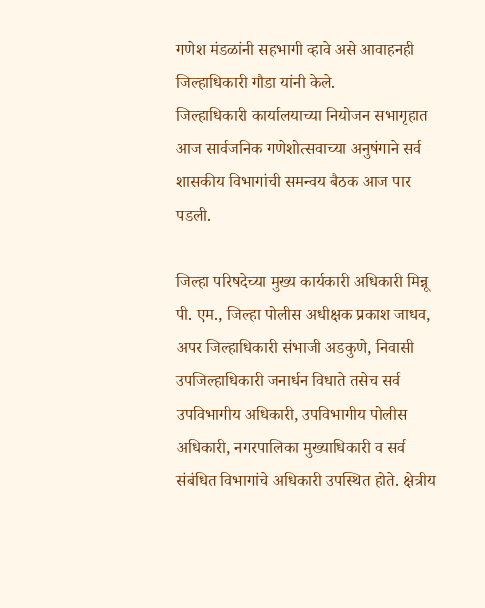गणेश मंडळांनी सहभागी व्हावे असे आवाहनही जिल्हाधिकारी गौडा यांनी केले.
जिल्हाधिकारी कार्यालयाच्या नियोजन सभागृहात आज सार्वजनिक गणेशोत्सवाच्या अनुषंगाने सर्व शासकीय विभागांची समन्वय बैठक आज पार पडली.

जिल्हा परिषदेच्या मुख्य कार्यकारी अधिकारी मिन्नू पी. एम., जिल्हा पोलीस अधीक्षक प्रकाश जाधव, अपर जिल्हाधिकारी संभाजी अडकुणे, निवासी उपजिल्हाधिकारी जनार्धन विधाते तसेच सर्व उपविभागीय अधिकारी, उपविभागीय पोलीस अधिकारी, नगरपालिका मुख्याधिकारी व सर्व संबंधित विभागांचे अधिकारी उपस्थित होते. क्षेत्रीय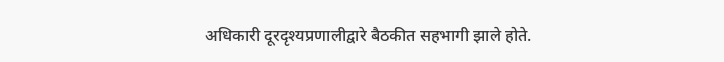अधिकारी दूरदृश्यप्रणालीद्वारे बैठकीत सहभागी झाले होते.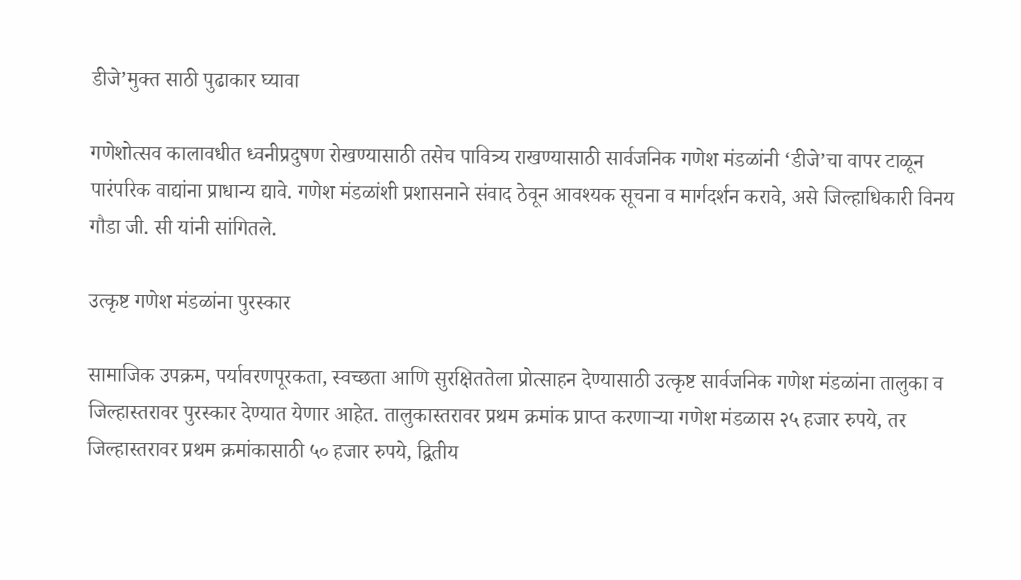डीजे’मुक्त साठी पुढाकार घ्यावा

गणेशोत्सव कालावधीत ध्वनीप्रदुषण रोखण्यासाठी तसेच पावित्र्य राखण्यासाठी सार्वजनिक गणेश मंडळांनी ‘डीजे’चा वापर टाळून पारंपरिक वाद्यांना प्राधान्य द्यावे. गणेश मंडळांशी प्रशासनाने संवाद ठेवून आवश्यक सूचना व मार्गदर्शन करावे, असे जिल्हाधिकारी विनय गौडा जी. सी यांनी सांगितले.

उत्कृष्ट गणेश मंडळांना पुरस्कार

सामाजिक उपक्रम, पर्यावरणपूरकता, स्वच्छता आणि सुरक्षिततेला प्रोत्साहन देण्यासाठी उत्कृष्ट सार्वजनिक गणेश मंडळांना तालुका व जिल्हास्तरावर पुरस्कार देण्यात येणार आहेत. तालुकास्तरावर प्रथम क्रमांक प्राप्त करणाऱ्या गणेश मंडळास २५ हजार रुपये, तर जिल्हास्तरावर प्रथम क्रमांकासाठी ५० हजार रुपये, द्वितीय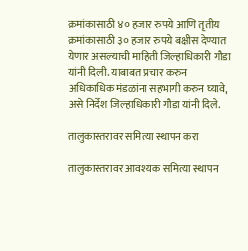क्रमांकासाठी ४० हजार रुपये आणि तृतीय क्रमांकासाठी ३० हजार रुपये बक्षीस देण्यात येणार असल्याची माहिती जिल्हाधिकारी गौडा यांनी दिली. याबाबत प्रचार करुन अधिकाधिक मंडळांना सहभागी करुन घ्यावे, असे निर्देश जिल्हाधिकारी गौडा यांनी दिले.

तालुकास्तरावर समित्या स्थापन करा

तालुकास्तरावर आवश्यक समित्या स्थापन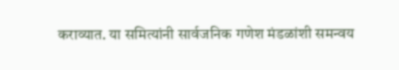कराव्यात. या समित्यांनी सार्वजनिक गणेश मंडळांशी समन्वय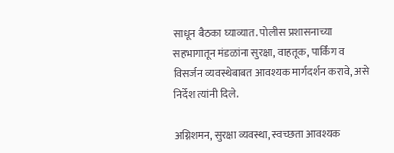साधून बैठका घ्याव्यात. पोलीस प्रशासनाच्या सहभागातून मंडळांना सुरक्षा, वाहतूक, पार्किंग व विसर्जन व्यवस्थेबाबत आवश्यक मार्गदर्शन करावे, असे निर्देश त्यांनी दिले.

अग्निशमन, सुरक्षा व्यवस्था, स्वच्छता आवश्यक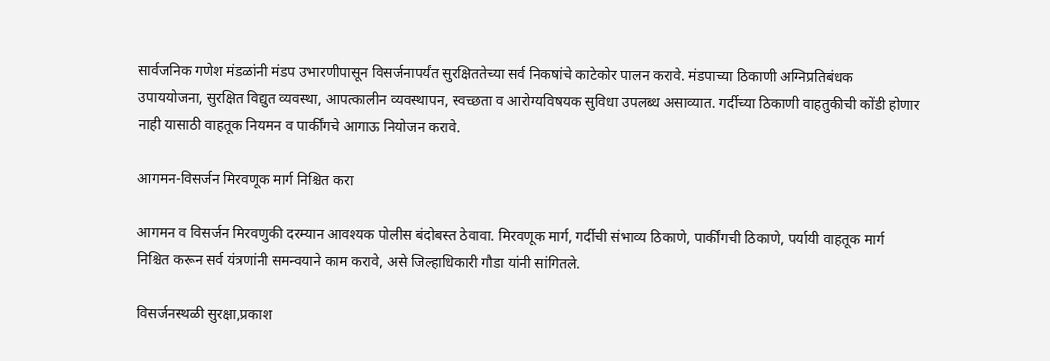सार्वजनिक गणेश मंडळांनी मंडप उभारणीपासून विसर्जनापर्यंत सुरक्षिततेच्या सर्व निकषांचे काटेकोर पालन करावे. मंडपाच्या ठिकाणी अग्निप्रतिबंधक उपाययोजना, सुरक्षित विद्युत व्यवस्था, आपत्कालीन व्यवस्थापन, स्वच्छता व आरोग्यविषयक सुविधा उपलब्ध असाव्यात. गर्दीच्या ठिकाणी वाहतुकीची कोंडी होणार नाही यासाठी वाहतूक नियमन व पार्कींगचे आगाऊ नियोजन करावे.

आगमन-विसर्जन मिरवणूक मार्ग निश्चित करा

आगमन व विसर्जन मिरवणुकी दरम्यान आवश्यक पोलीस बंदोबस्त ठेवावा. मिरवणूक मार्ग, गर्दीची संभाव्य ठिकाणे, पार्कींगची ठिकाणे, पर्यायी वाहतूक मार्ग निश्चित करून सर्व यंत्रणांनी समन्वयाने काम करावे, असे जिल्हाधिकारी गौडा यांनी सांगितले.

विसर्जनस्थळी सुरक्षा,प्रकाश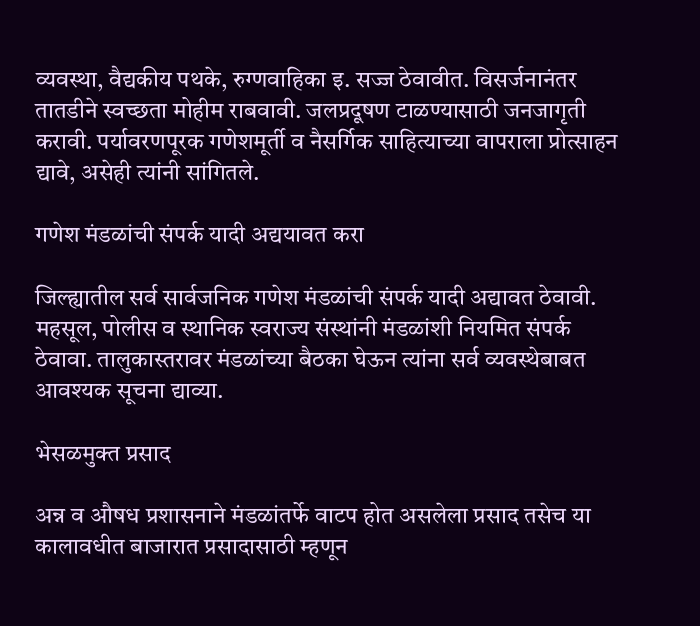व्यवस्था, वैद्यकीय पथके, रुग्णवाहिका इ. सज्ज ठेवावीत. विसर्जनानंतर तातडीने स्वच्छता मोहीम राबवावी. जलप्रदूषण टाळण्यासाठी जनजागृती करावी. पर्यावरणपूरक गणेशमूर्ती व नैसर्गिक साहित्याच्या वापराला प्रोत्साहन द्यावे, असेही त्यांनी सांगितले.

गणेश मंडळांची संपर्क यादी अद्ययावत करा

जिल्ह्यातील सर्व सार्वजनिक गणेश मंडळांची संपर्क यादी अद्यावत ठेवावी. महसूल, पोलीस व स्थानिक स्वराज्य संस्थांनी मंडळांशी नियमित संपर्क ठेवावा. तालुकास्तरावर मंडळांच्या बैठका घेऊन त्यांना सर्व व्यवस्थेबाबत आवश्यक सूचना द्याव्या.

भेसळमुक्त प्रसाद

अन्न व औषध प्रशासनाने मंडळांतर्फे वाटप होत असलेला प्रसाद तसेच या कालावधीत बाजारात प्रसादासाठी म्हणून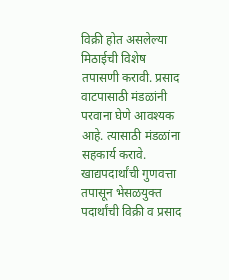विक्री होत असलेल्या मिठाईची विशेष तपासणी करावी. प्रसाद वाटपासाठी मंडळांनी परवाना घेणे आवश्यक आहे. त्यासाठी मंडळांना सहकार्य करावे. खाद्यपदार्थांची गुणवत्ता तपासून भेसळयुक्त पदार्थांची विक्री व प्रसाद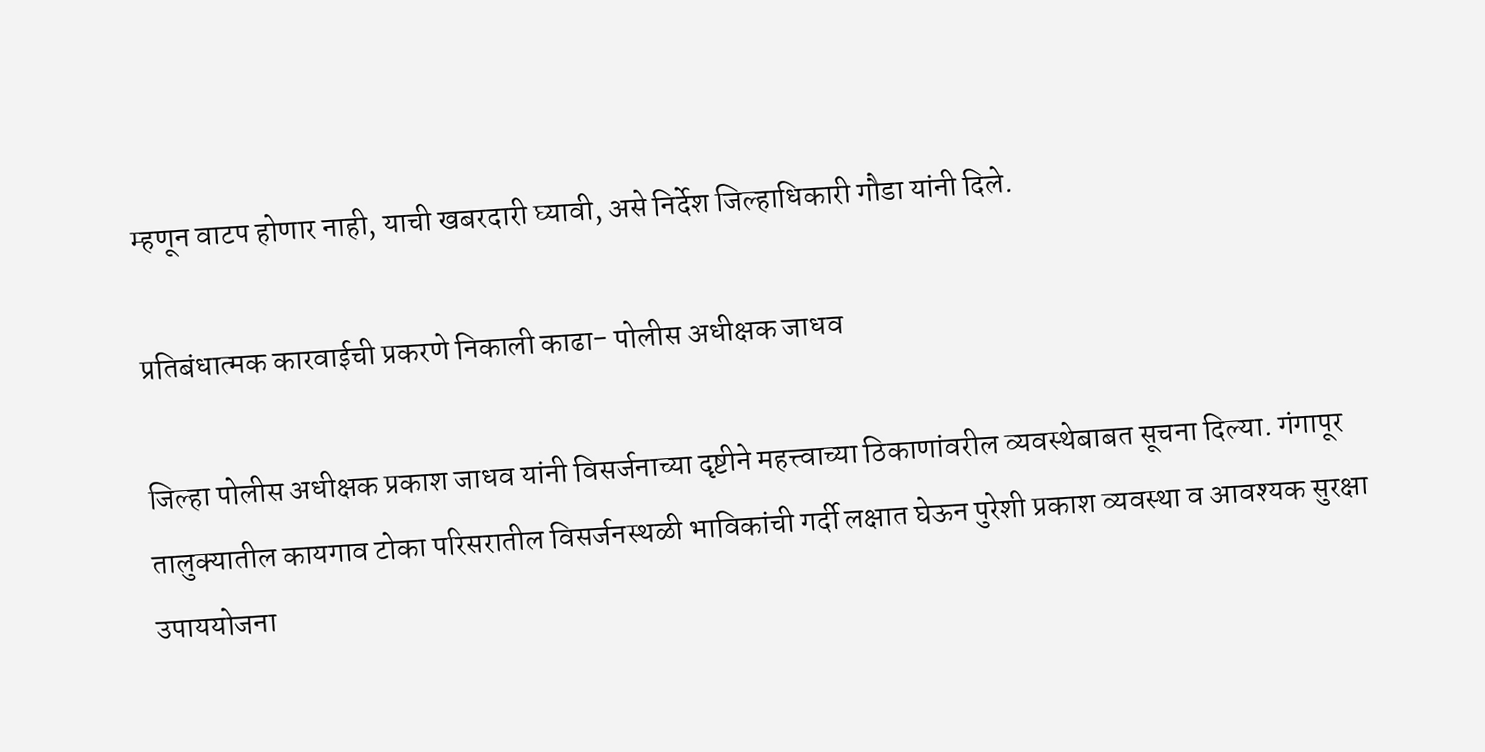म्हणून वाटप होणार नाही, याची खबरदारी घ्यावी, असे निर्देश जिल्हाधिकारी गौडा यांनी दिले.

प्रतिबंधात्मक कारवाईची प्रकरणे निकाली काढा- पोलीस अधीक्षक जाधव

जिल्हा पोलीस अधीक्षक प्रकाश जाधव यांनी विसर्जनाच्या दृष्टीने महत्त्वाच्या ठिकाणांवरील व्यवस्थेबाबत सूचना दिल्या. गंगापूर तालुक्यातील कायगाव टोका परिसरातील विसर्जनस्थळी भाविकांची गर्दी लक्षात घेऊन पुरेशी प्रकाश व्यवस्था व आवश्यक सुरक्षा उपाययोजना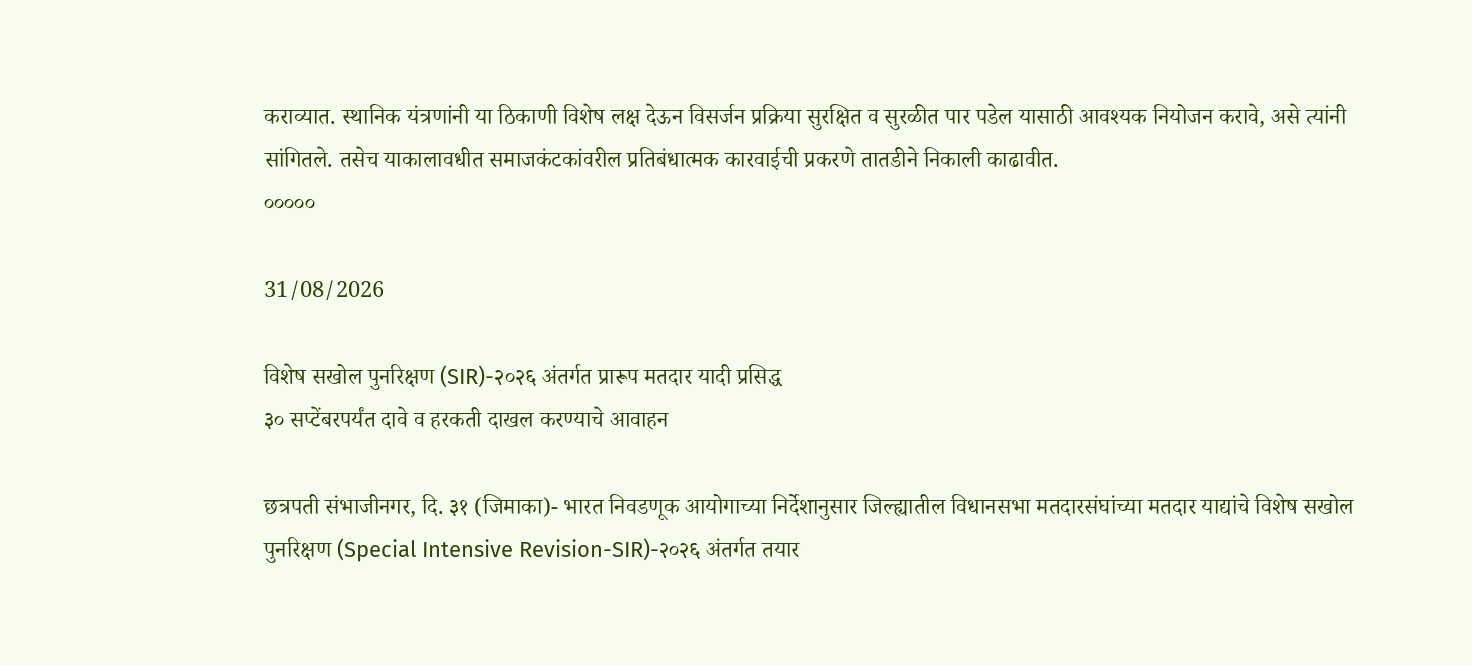कराव्यात. स्थानिक यंत्रणांनी या ठिकाणी विशेष लक्ष देऊन विसर्जन प्रक्रिया सुरक्षित व सुरळीत पार पडेल यासाठी आवश्यक नियोजन करावे, असे त्यांनी सांगितले. तसेच याकालावधीत समाजकंटकांवरील प्रतिबंधात्मक कारवाईची प्रकरणे तातडीने निकाली काढावीत.
०००००

31/08/2026

विशेष सखोल पुनरिक्षण (SIR)-२०२६ अंतर्गत प्रारूप मतदार यादी प्रसिद्ध
३० सप्टेंबरपर्यंत दावे व हरकती दाखल करण्याचे आवाहन

छत्रपती संभाजीनगर, दि. ३१ (जिमाका)- भारत निवडणूक आयोगाच्या निर्देशानुसार जिल्ह्यातील विधानसभा मतदारसंघांच्या मतदार याद्यांचे विशेष सखोल पुनरिक्षण (Special Intensive Revision-SIR)-२०२६ अंतर्गत तयार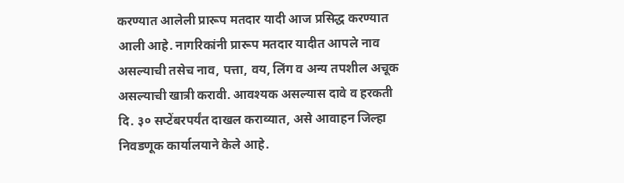करण्यात आलेली प्रारूप मतदार यादी आज प्रसिद्ध करण्यात आली आहे. नागरिकांनी प्रारूप मतदार यादीत आपले नाव असल्याची तसेच नाव, पत्ता, वय, लिंग व अन्य तपशील अचूक असल्याची खात्री करावी. आवश्यक असल्यास दावे व हरकती दि. ३० सप्टेंबरपर्यंत दाखल कराव्यात, असे आवाहन जिल्हा निवडणूक कार्यालयाने केले आहे.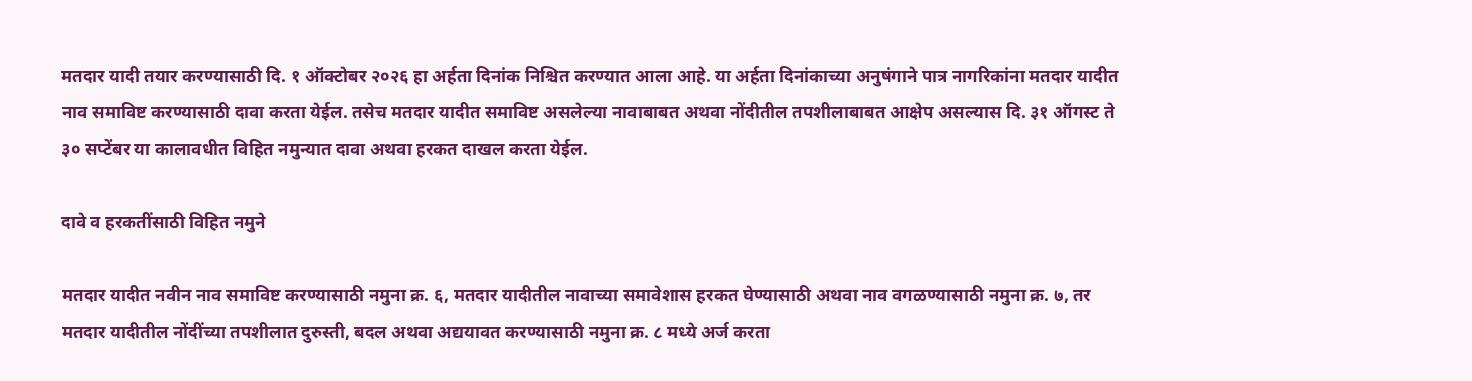मतदार यादी तयार करण्यासाठी दि. १ ऑक्टोबर २०२६ हा अर्हता दिनांक निश्चित करण्यात आला आहे. या अर्हता दिनांकाच्या अनुषंगाने पात्र नागरिकांना मतदार यादीत नाव समाविष्ट करण्यासाठी दावा करता येईल. तसेच मतदार यादीत समाविष्ट असलेल्या नावाबाबत अथवा नोंदीतील तपशीलाबाबत आक्षेप असल्यास दि. ३१ ऑगस्ट ते ३० सप्टेंबर या कालावधीत विहित नमुन्यात दावा अथवा हरकत दाखल करता येईल.

दावे व हरकतींसाठी विहित नमुने

मतदार यादीत नवीन नाव समाविष्ट करण्यासाठी नमुना क्र. ६, मतदार यादीतील नावाच्या समावेशास हरकत घेण्यासाठी अथवा नाव वगळण्यासाठी नमुना क्र. ७, तर मतदार यादीतील नोंदींच्या तपशीलात दुरुस्ती, बदल अथवा अद्ययावत करण्यासाठी नमुना क्र. ८ मध्ये अर्ज करता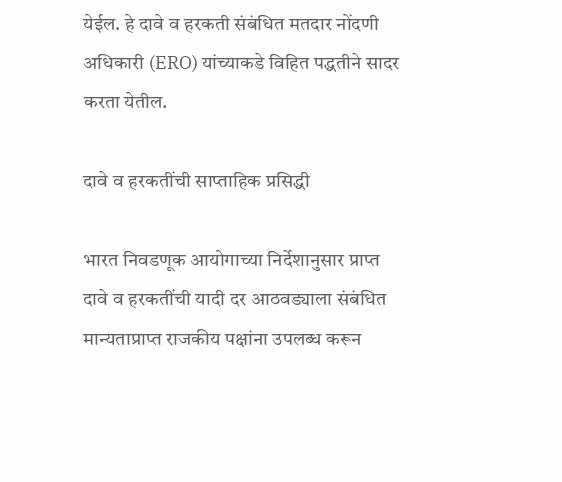येईल. हे दावे व हरकती संबंधित मतदार नोंदणी अधिकारी (ERO) यांच्याकडे विहित पद्धतीने सादर करता येतील.

दावे व हरकतींची साप्ताहिक प्रसिद्धी

भारत निवडणूक आयोगाच्या निर्देशानुसार प्राप्त दावे व हरकतींची यादी दर आठवड्याला संबंधित मान्यताप्राप्त राजकीय पक्षांना उपलब्ध करून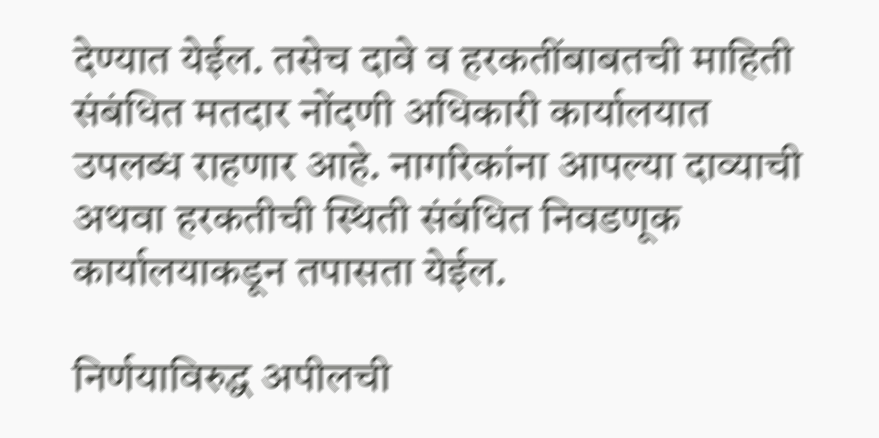देण्यात येईल. तसेच दावे व हरकतींबाबतची माहिती संबंधित मतदार नोंदणी अधिकारी कार्यालयात उपलब्ध राहणार आहे. नागरिकांना आपल्या दाव्याची अथवा हरकतीची स्थिती संबंधित निवडणूक कार्यालयाकडून तपासता येईल.

निर्णयाविरुद्ध अपीलची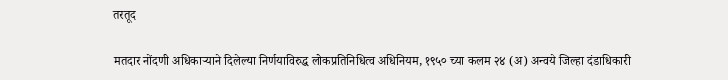तरतूद

मतदार नोंदणी अधिकाऱ्याने दिलेल्या निर्णयाविरुद्ध लोकप्रतिनिधित्व अधिनियम, १९५० च्या कलम २४ (अ) अन्वये जिल्हा दंडाधिकारी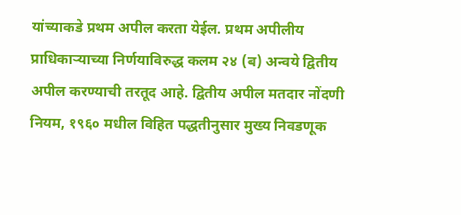यांच्याकडे प्रथम अपील करता येईल. प्रथम अपीलीय प्राधिकाऱ्याच्या निर्णयाविरुद्ध कलम २४ (ब) अन्वये द्वितीय अपील करण्याची तरतूद आहे. द्वितीय अपील मतदार नोंदणी नियम, १९६० मधील विहित पद्धतीनुसार मुख्य निवडणूक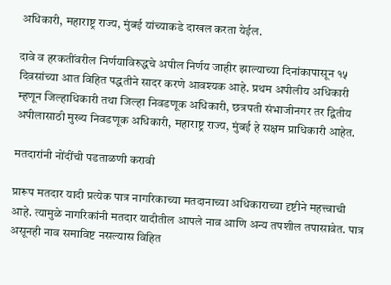अधिकारी, महाराष्ट्र राज्य, मुंबई यांच्याकडे दाखल करता येईल.

दावे व हरकतींवरील निर्णयाविरुद्धचे अपील निर्णय जाहीर झाल्याच्या दिनांकापासून १५ दिवसांच्या आत विहित पद्धतीने सादर करणे आवश्यक आहे. प्रथम अपीलीय अधिकारी म्हणून जिल्हाधिकारी तथा जिल्हा निवडणूक अधिकारी, छत्रपती संभाजीनगर तर द्वितीय अपीलासाठी मुख्य निवडणूक अधिकारी, महाराष्ट्र राज्य, मुंबई हे सक्षम प्राधिकारी आहेत.

मतदारांनी नोंदींची पडताळणी करावी

प्रारूप मतदार यादी प्रत्येक पात्र नागरिकाच्या मतदानाच्या अधिकाराच्या दृष्टीने महत्त्वाची आहे. त्यामुळे नागरिकांनी मतदार यादीतील आपले नाव आणि अन्य तपशील तपासावेत. पात्र असूनही नाव समाविष्ट नसल्यास विहित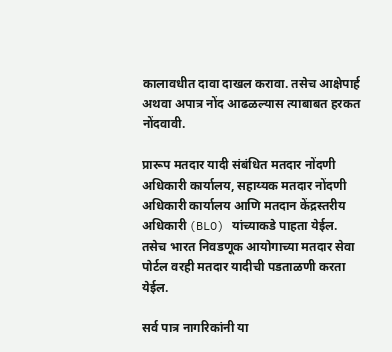कालावधीत दावा दाखल करावा. तसेच आक्षेपार्ह अथवा अपात्र नोंद आढळल्यास त्याबाबत हरकत नोंदवावी.

प्रारूप मतदार यादी संबंधित मतदार नोंदणी अधिकारी कार्यालय, सहाय्यक मतदार नोंदणी अधिकारी कार्यालय आणि मतदान केंद्रस्तरीय अधिकारी (BLO) यांच्याकडे पाहता येईल. तसेच भारत निवडणूक आयोगाच्या मतदार सेवा पोर्टल वरही मतदार यादीची पडताळणी करता येईल.

सर्व पात्र नागरिकांनी या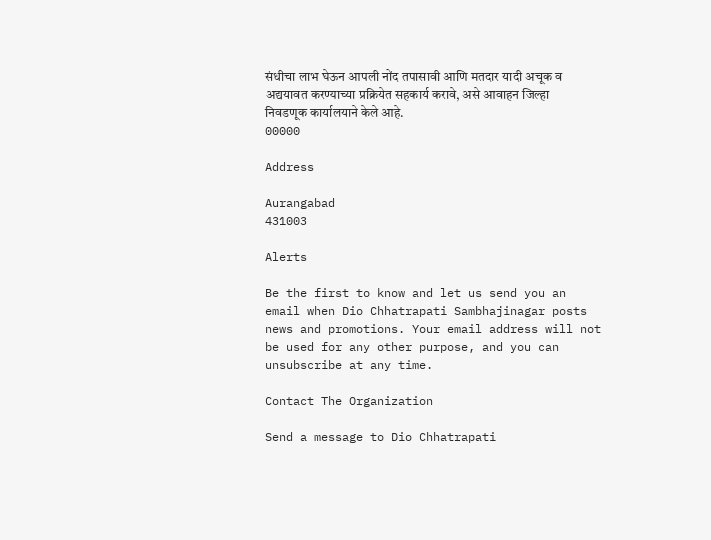संधीचा लाभ घेऊन आपली नोंद तपासावी आणि मतदार यादी अचूक व अद्ययावत करण्याच्या प्रक्रियेत सहकार्य करावे, असे आवाहन जिल्हा निवडणूक कार्यालयाने केले आहे.
00000

Address

Aurangabad
431003

Alerts

Be the first to know and let us send you an email when Dio Chhatrapati Sambhajinagar posts news and promotions. Your email address will not be used for any other purpose, and you can unsubscribe at any time.

Contact The Organization

Send a message to Dio Chhatrapati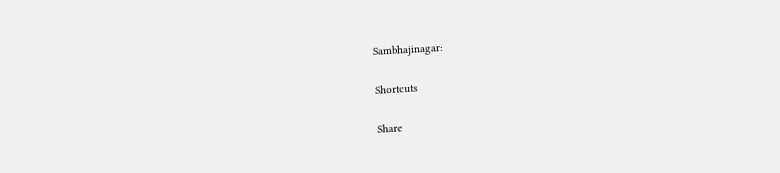Sambhajinagar:

Shortcuts

Share